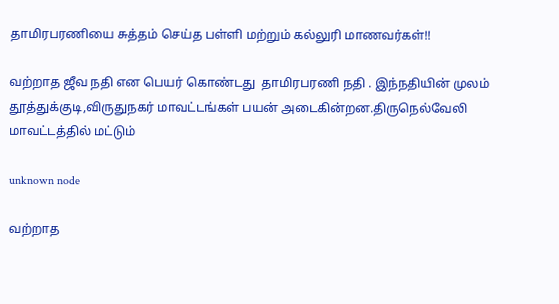தாமிரபரணியை சுத்தம் செய்த பள்ளி மற்றும் கல்லுரி மாணவர்கள்!!

வற்றாத ஜீவ நதி என பெயர் கொண்டது  தாமிரபரணி நதி . இந்நதியின் முலம் தூத்துக்குடி,விருதுநகர் மாவட்டங்கள் பயன் அடைகின்றன.திருநெல்வேலி மாவட்டத்தில் மட்டும்

unknown node

வற்றாத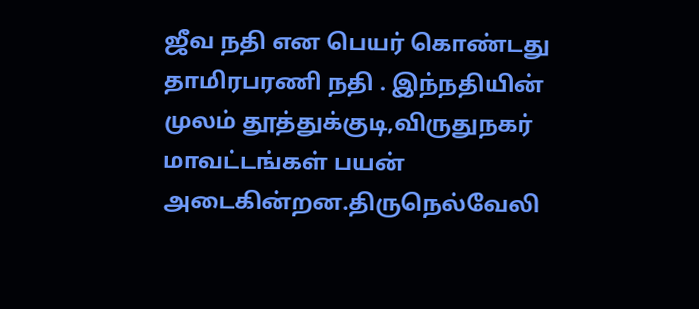ஜீவ நதி என பெயர் கொண்டது  தாமிரபரணி நதி . இந்நதியின் முலம் தூத்துக்குடி,விருதுநகர் மாவட்டங்கள் பயன் அடைகின்றன.திருநெல்வேலி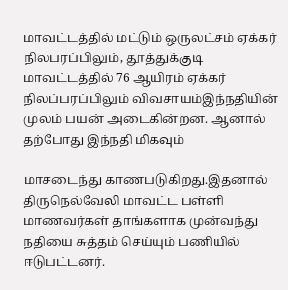மாவட்டத்தில் மட்டும் ஒருலட்சம் ஏக்கர் நிலபரப்பிலும், தூத்துக்குடி மாவட்டத்தில் 76 ஆயிரம் ஏக்கர் நிலப்பரப்பிலும் விவசாயம்இந்நதியின் முலம் பயன் அடைகின்றன. ஆனால்  தற்போது இந்நதி மிகவும்

மாசடைந்து காணபடுகிறது.இதனால் திருநெல்வேலி மாவட்ட பள்ளி மாணவர்கள் தாங்களாக முன்வந்து நதியை சுத்தம் செய்யும் பணியில் ஈடுபட்டனர்.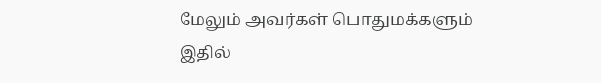மேலும் அவர்கள் பொதுமக்களும் இதில்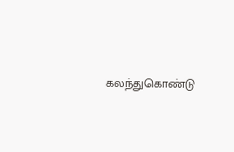கலந்துகொண்டு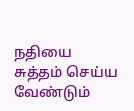நதியை சுத்தம் செய்ய வேண்டும்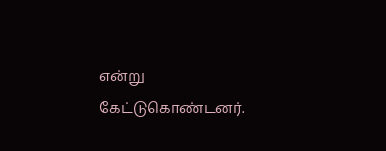என்று கேட்டுகொண்டனர்.